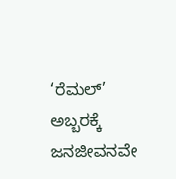‘ರೆಮಲ್’ ಅಬ್ಬರಕ್ಕೆ ಜನಜೀವನವೇ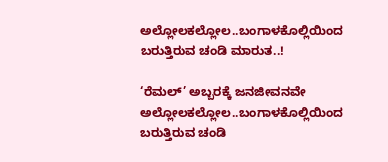ಅಲ್ಲೋಲಕಲ್ಲೋಲ..ಬಂಗಾಳಕೊಲ್ಲಿಯಿಂದ ಬರುತ್ತಿರುವ ಚಂಡಿ ಮಾರುತ..!

‘ರೆಮಲ್’ ಅಬ್ಬರಕ್ಕೆ ಜನಜೀವನವೇ ಅಲ್ಲೋಲಕಲ್ಲೋಲ..ಬಂಗಾಳಕೊಲ್ಲಿಯಿಂದ ಬರುತ್ತಿರುವ ಚಂಡಿ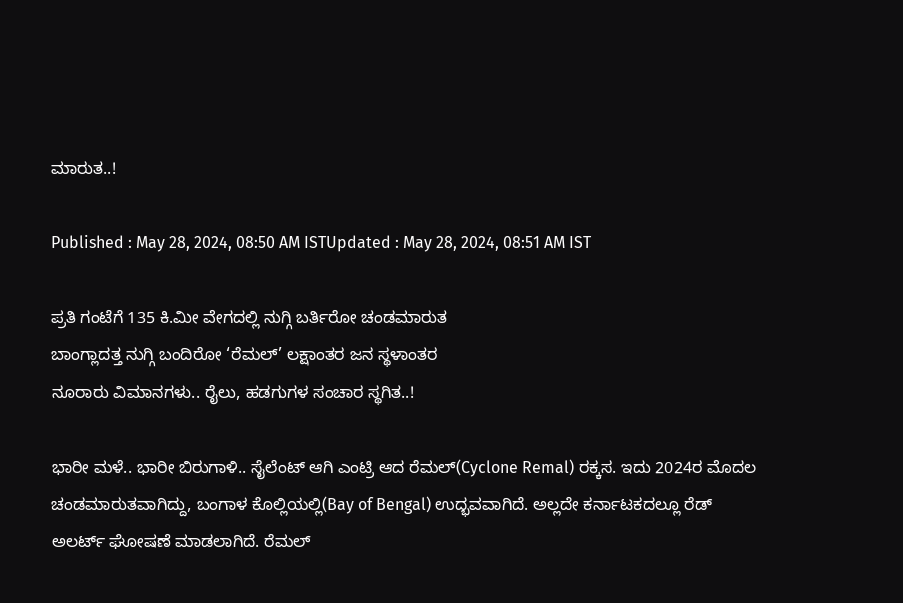ಮಾರುತ..!

Published : May 28, 2024, 08:50 AM ISTUpdated : May 28, 2024, 08:51 AM IST

ಪ್ರತಿ ಗಂಟೆಗೆ 135 ಕಿ.ಮೀ ವೇಗದಲ್ಲಿ ನುಗ್ಗಿ ಬರ್ತಿರೋ ಚಂಡಮಾರುತ
ಬಾಂಗ್ಲಾದತ್ತ ನುಗ್ಗಿ ಬಂದಿರೋ ‘ರೆಮಲ್’ ಲಕ್ಷಾಂತರ ಜನ ಸ್ಥಳಾಂತರ
ನೂರಾರು ವಿಮಾನಗಳು.. ರೈಲು, ಹಡಗುಗಳ ಸಂಚಾರ ಸ್ಥಗಿತ..!

ಭಾರೀ ಮಳೆ.. ಭಾರೀ ಬಿರುಗಾಳಿ.. ಸೈಲೆಂಟ್ ಆಗಿ ಎಂಟ್ರಿ ಆದ ರೆಮಲ್(Cyclone Remal) ರಕ್ಕಸ. ಇದು 2024ರ ಮೊದಲ ಚಂಡಮಾರುತವಾಗಿದ್ದು, ಬಂಗಾಳ ಕೊಲ್ಲಿಯಲ್ಲಿ(Bay of Bengal) ಉದ್ಭವವಾಗಿದೆ. ಅಲ್ಲದೇ ಕರ್ನಾಟಕದಲ್ಲೂ ರೆಡ್‌ ಅಲರ್ಟ್‌ ಘೋಷಣೆ ಮಾಡಲಾಗಿದೆ. ರೆಮಲ್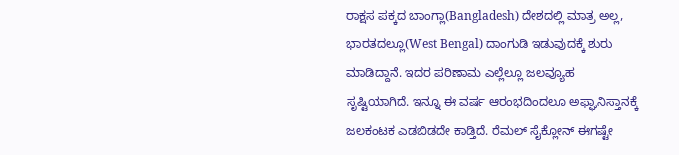ರಾಕ್ಷಸ ಪಕ್ಕದ ಬಾಂಗ್ಲಾ(Bangladesh) ದೇಶದಲ್ಲಿ ಮಾತ್ರ ಅಲ್ಲ, ಭಾರತದಲ್ಲೂ(West Bengal) ದಾಂಗುಡಿ ಇಡುವುದಕ್ಕೆ ಶುರು ಮಾಡಿದ್ದಾನೆ. ಇದರ ಪರಿಣಾಮ ಎಲ್ಲೆಲ್ಲೂ ಜಲವ್ಯೂಹ ಸೃಷ್ಟಿಯಾಗಿದೆ. ಇನ್ನೂ ಈ ವರ್ಷ ಆರಂಭದಿಂದಲೂ ಅಫ್ಘಾನಿಸ್ತಾನಕ್ಕೆ ಜಲಕಂಟಕ ಎಡಬಿಡದೇ ಕಾಡ್ತಿದೆ. ರೆಮಲ್ ಸೈಕ್ಲೋನ್ ಈಗಷ್ಟೇ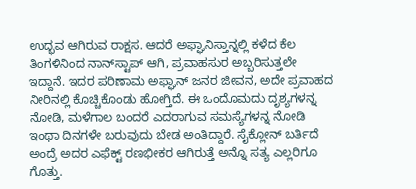ಉದ್ಭವ ಆಗಿರುವ ರಾಕ್ಷಸ. ಆದರೆ ಅಫ್ಘಾನಿಸ್ತಾನ್ನಲ್ಲಿ ಕಳೆದ ಕೆಲ ತಿಂಗಳಿನಿಂದ ನಾನ್‌ಸ್ಟಾಪ್ ಆಗಿ, ಪ್ರವಾಹಸುರ ಅಬ್ಬರಿಸುತ್ತಲೇ ಇದ್ದಾನೆ. ಇದರ ಪರಿಣಾಮ ಅಫ್ಘಾನ್ ಜನರ ಜೀವನ, ಅದೇ ಪ್ರವಾಹದ ನೀರಿನಲ್ಲಿ ಕೊಚ್ಚಿಕೊಂಡು ಹೋಗ್ತಿದೆ. ಈ ಒಂದೊಮದು ದೃಶ್ಯಗಳನ್ನ ನೋಡಿ, ಮಳೆಗಾಲ ಬಂದರೆ ಎದರಾಗುವ ಸಮಸ್ಯೆಗಳನ್ನ ನೋಡಿ ಇಂಥಾ ದಿನಗಳೇ ಬರುವುದು ಬೇಡ ಅಂತಿದ್ದಾರೆ. ಸೈಕ್ಲೋನ್ ಬರ್ತಿದೆ ಅಂದ್ರೆ ಅದರ ಎಫೆಕ್ಟ್ ರಣಭೀಕರ ಆಗಿರುತ್ತೆ ಅನ್ನೊ ಸತ್ಯ ಎಲ್ಲರಿಗೂ ಗೊತ್ತು.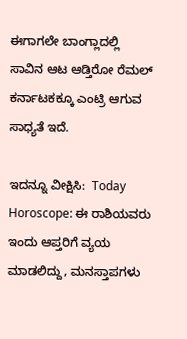ಈಗಾಗಲೇ ಬಾಂಗ್ಲಾದಲ್ಲಿ ಸಾವಿನ ಆಟ ಆಡ್ತಿರೋ ರೆಮಲ್ ಕರ್ನಾಟಕಕ್ಕೂ ಎಂಟ್ರಿ ಆಗುವ ಸಾಧ್ಯತೆ ಇದೆ.

ಇದನ್ನೂ ವೀಕ್ಷಿಸಿ:  Today Horoscope: ಈ ರಾಶಿಯವರು ಇಂದು ಆಪ್ತರಿಗೆ ವ್ಯಯ ಮಾಡಲಿದ್ದು, ಮನಸ್ತಾಪಗಳು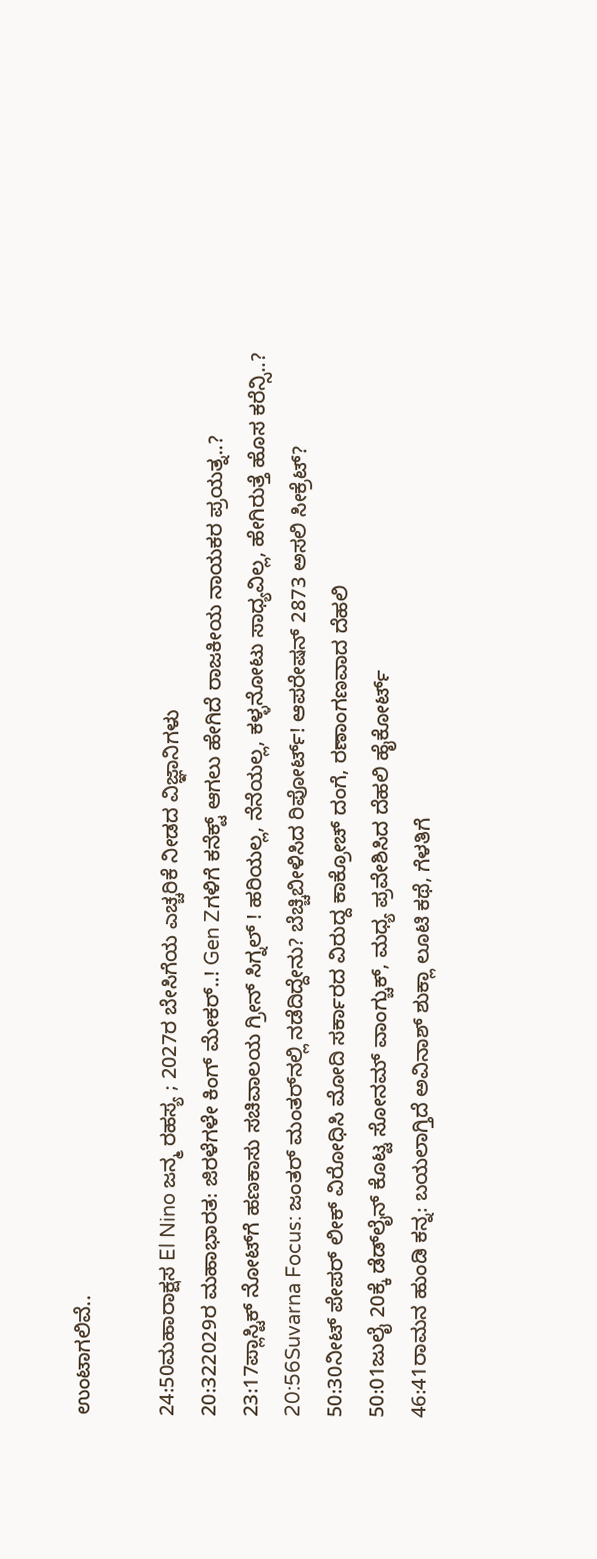ಉಂಟಾಗಲಿವೆ..

24:50ಮಹಾರಾಕ್ಷಸ El Nino ಜನ್ಮ ರಹಸ್ಯ ; 2027ರ ಬೇಸಿಗೆಯ ಎಚ್ಚರಿಕೆ ನೀಡದ ವಿಜ್ಞಾನಿಗಳು
20:322029ರ ಮಹಾಭಾರತ: ಜಿರಳೆಗಳೇ ಕಿಂಗ್ ಮೇಕರ್..! Gen Zಗಳಿಗೆ ಕನೆಕ್ಟ್ ಆಗಲು ಹೇಗಿದೆ ರಾಜಕೀಯ ನಾಯಕರ ಪ್ರಯತ್ನ..?
23:17ಪ್ಲಾಸ್ಟಿಕ್ ನೋಟ್‌ಗೆ ಹಣಕಾಸು ಸಚಿವಾಲಯ ಗ್ರೀನ್ ಸಿಗ್ನಲ್ ! ಹರಿಯಲ್ಲ, ನೆನೆಯಲ್ಲ, ಕಳ್ಳನೋಟು ಸಾಧ್ಯವಿಲ್ಲ, ಹೇಗಿರುತ್ತೆ ಹೊಸ ಕರೆನ್ಸಿ..?
20:56Suvarna Focus: ಜಂತರ್ ಮಂತರ್‌ನಲ್ಲಿ ನಡೆದಿದ್ದೇನು? ಬೆಚ್ಚಿಬೀಳಿಸಿದ ರಿಪೋರ್ಟ್! ಆಪರೇಷನ್ 2873 ಅಸಲಿ ಸೀಕ್ರೆಟ್?
50:30ನೀಟ್ ಪೇಪರ್ ಲೀಕ್ ವಿರೋಧಿಸಿ ಮೋದಿ ಸರ್ಕಾರದ ವಿರುದ್ದ ಕಾಕ್ರೋಚ್ ದಂಗೆ, ರಣಾಂಗಣವಾದ ದೆಹಲಿ
50:01ಜುಲೈ 20ಕ್ಕೆ ಡೆಡ್‌ಲೈನ್ ಕೊಟ್ಟ ಸೋನಮ್ ವಾಂಗ್ಚುಕ್, ಮಧ್ಯ ಪ್ರವೇಶಿಸಿದ ದೆಹಲಿ ಹೈಕೋರ್ಟ್
46:41ರಾಮನ ಹುಂಡಿ ಕನ್ನ: ಬಯಲಾಗ್ತಿದೆ ಅವಿನಾಶ್ ಶುಕ್ಲಾ ಲೂಟಿ ಕಥೆ, ಗೆಳತಿಗೆ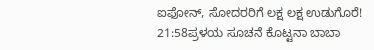ಐಫೋನ್, ಸೋದರರಿಗೆ ಲಕ್ಷ ಲಕ್ಷ ಉಡುಗೊರೆ!
21:58ಪ್ರಳಯ ಸೂಚನೆ ಕೊಟ್ಟನಾ ಬಾಬಾ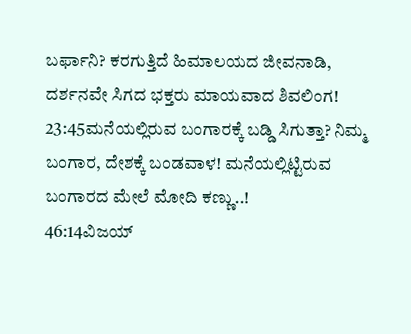ಬರ್ಫಾನಿ? ಕರಗುತ್ತಿದೆ ಹಿಮಾಲಯದ ಜೀವನಾಡಿ, ದರ್ಶನವೇ ಸಿಗದ ಭಕ್ತರು ಮಾಯವಾದ ಶಿವಲಿಂಗ!
23:45ಮನೆಯಲ್ಲಿರುವ ಬಂಗಾರಕ್ಕೆ ಬಡ್ಡಿ ಸಿಗುತ್ತಾ? ನಿಮ್ಮ ಬಂಗಾರ, ದೇಶಕ್ಕೆ ಬಂಡವಾಳ! ಮನೆಯಲ್ಲಿಟ್ಟಿರುವ ಬಂಗಾರದ ಮೇಲೆ ಮೋದಿ ಕಣ್ಣು..!
46:14ವಿಜಯ್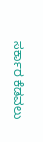ಸರ್ಕಾರ ಕೆಡವಲು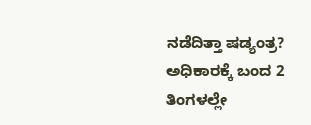ನಡೆದಿತ್ತಾ ಷಡ್ಯಂತ್ರ? ಅಧಿಕಾರಕ್ಕೆ ಬಂದ 2 ತಿಂಗಳಲ್ಲೇ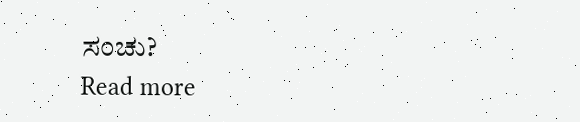ಸಂಚು?
Read more